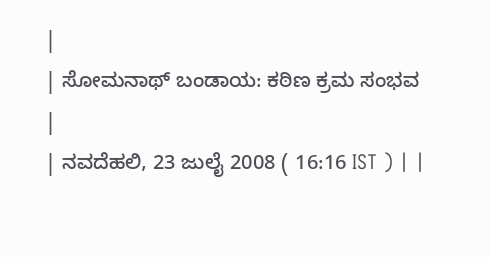|
| ಸೋಮನಾಥ್ ಬಂಡಾಯ: ಕಠಿಣ ಕ್ರಮ ಸಂಭವ |
| ನವದೆಹಲಿ, 23 ಜುಲೈ 2008 ( 16:16 IST ) | |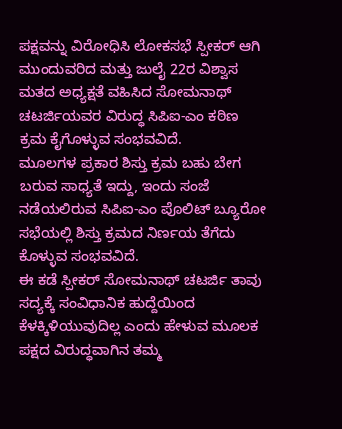ಪಕ್ಷವನ್ನು ವಿರೋಧಿಸಿ ಲೋಕಸಭೆ ಸ್ಪೀಕರ್ ಆಗಿ ಮುಂದುವರಿದ ಮತ್ತು ಜುಲೈ 22ರ ವಿಶ್ವಾಸ ಮತದ ಅಧ್ಯಕ್ಷತೆ ವಹಿಸಿದ ಸೋಮನಾಥ್ ಚಟರ್ಜಿಯವರ ವಿರುದ್ಧ ಸಿಪಿಐ-ಎಂ ಕಠಿಣ ಕ್ರಮ ಕೈಗೊಳ್ಳುವ ಸಂಭವವಿದೆ.
ಮೂಲಗಳ ಪ್ರಕಾರ ಶಿಸ್ತು ಕ್ರಮ ಬಹು ಬೇಗ ಬರುವ ಸಾಧ್ಯತೆ ಇದ್ದು, ಇಂದು ಸಂಜೆ ನಡೆಯಲಿರುವ ಸಿಪಿಐ-ಎಂ ಪೊಲಿಟ್ ಬ್ಯೂರೋ ಸಭೆಯಲ್ಲಿ ಶಿಸ್ತು ಕ್ರಮದ ನಿರ್ಣಯ ತೆಗೆದು ಕೊಳ್ಳುವ ಸಂಭವವಿದೆ.
ಈ ಕಡೆ ಸ್ಪೀಕರ್ ಸೋಮನಾಥ್ ಚಟರ್ಜಿ ತಾವು ಸದ್ಯಕ್ಕೆ ಸಂವಿಧಾನಿಕ ಹುದ್ದೆಯಿಂದ ಕೆಳಕ್ಕಿಳಿಯುವುದಿಲ್ಲ ಎಂದು ಹೇಳುವ ಮೂಲಕ ಪಕ್ಷದ ವಿರುದ್ಧವಾಗಿನ ತಮ್ಮ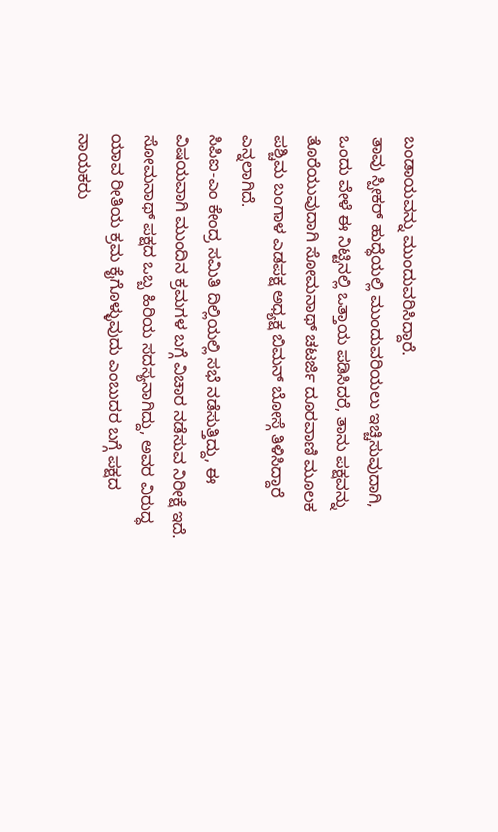ಬಂಡಾಯವನ್ನು ಮುಂದುವರಿಸಿದ್ದಾರೆ.
ತಾವು ಸ್ಪೀಕರ್ ಹುದ್ಧೆಯಲ್ಲಿ ಮುಂದುವರಿಯಲು ಇಚ್ಚಿಸುವುದಾಗಿ, ಒಂದು ವೇಳೆ ಈ ನಿಟ್ಟಿನಲ್ಲಿ ಒತ್ತಾಯ ಪಡಿಸಿದರೆ, ತಾನು ಪಕ್ಷವನ್ನು ತೊರೆಯುವುದಾಗಿ ಸೋಮನಾಥ್ ಚಟರ್ಜಿ ದೂರವಾಣಿ ಮೂಲಕ ಪಶ್ಚಿಮ ಬಂಗಾಳ ಎಡಪಕ್ಷ ಅಧ್ಯಕ್ಷ ಬಿಮನ್ ಬೋಸ್ಗೆ ತಿಳಿಸಿದ್ದಾರೆ ಎನ್ನಲಾಗಿದೆ.
ಸಿಪಿಐ-ಎಂ ಕೇಂದ್ರ ಸಮಿತಿ ದಿಲ್ಲಿಯಲ್ಲಿ ಸಭೆ ನಡೆಸುತ್ತಿದ್ದು, ಈ ವಿಷಯವಾಗಿ ಮುಂದಿನ ಕ್ರಮಗಳ ಬಗ್ಗೆ ವಿಚಾರ ನಡೆಸುವ ನಿರೀಕ್ಷೆ ಇದೆ. ಸೋಮನಾಥ್ ಪಕ್ಷದ ಒಬ್ಬ ಹಿರಿಯ ಸದಸ್ಯನಾಗಿದ್ದು, ಅವರ ವಿರುದ್ಧ ಯಾವ ರೀತಿಯ ಕ್ರಮ ಕೈಗೊಳ್ಳುವುದು ಎಂಬುದರ ಬಗ್ಗೆ ಪಕ್ಷದ ನಾಯಕರು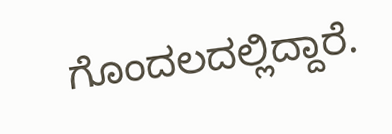ಗೊಂದಲದಲ್ಲಿದ್ದಾರೆ.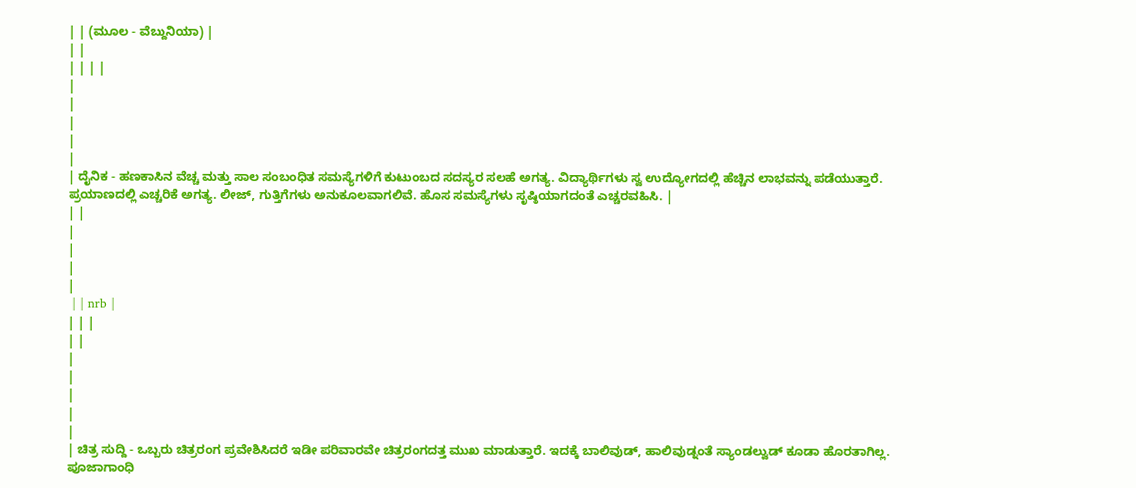| | (ಮೂಲ - ವೆಬ್ದುನಿಯಾ) |
| |
| | | |
|
|
|
|
|
| ದೈನಿಕ - ಹಣಕಾಸಿನ ವೆಚ್ಚ ಮತ್ತು ಸಾಲ ಸಂಬಂಧಿತ ಸಮಸ್ಯೆಗಳಿಗೆ ಕುಟುಂಬದ ಸದಸ್ಯರ ಸಲಹೆ ಅಗತ್ಯ. ವಿದ್ಯಾರ್ಥಿಗಳು ಸ್ವ ಉದ್ಯೋಗದಲ್ಲಿ ಹೆಚ್ಚಿನ ಲಾಭವನ್ನು ಪಡೆಯುತ್ತಾರೆ. ಪ್ರಯಾಣದಲ್ಲಿ ಎಚ್ಚರಿಕೆ ಅಗತ್ಯ. ಲೀಜ್, ಗುತ್ತಿಗೆಗಳು ಅನುಕೂಲವಾಗಲಿವೆ. ಹೊಸ ಸಮಸ್ಯೆಗಳು ಸೃಷ್ಠಿಯಾಗದಂತೆ ಎಚ್ಚರವಹಿಸಿ. |
| |
|
|
|
|
 | | nrb |
| | |
| |
|
|
|
|
|
| ಚಿತ್ರ ಸುದ್ದಿ - ಒಬ್ಬರು ಚಿತ್ರರಂಗ ಪ್ರವೇಶಿಸಿದರೆ ಇಡೀ ಪರಿವಾರವೇ ಚಿತ್ರರಂಗದತ್ತ ಮುಖ ಮಾಡುತ್ತಾರೆ. ಇದಕ್ಕೆ ಬಾಲಿವುಡ್, ಹಾಲಿವುಡ್ನಂತೆ ಸ್ಯಾಂಡಲ್ವುಡ್ ಕೂಡಾ ಹೊರತಾಗಿಲ್ಲ. ಪೂಜಾಗಾಂಧಿ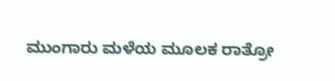ಮುಂಗಾರು ಮಳೆಯ ಮೂಲಕ ರಾತ್ರೋ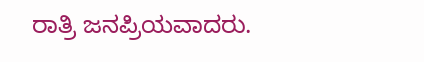ರಾತ್ರಿ ಜನಪ್ರಿಯವಾದರು.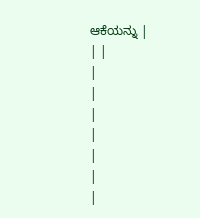ಆಕೆಯನ್ನು |
| |
|
|
|
|
|
|
|